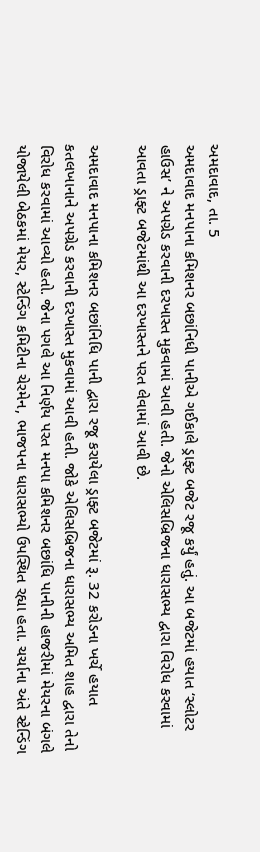અમદાવાદ, તા. 5
અમદાવાદ મનપાના કમિશનર બછાંનિધી પાનીએ ગઈકાલે ડ્રાફ્ટ બજેટ રજૂ કર્યું હતું. આ બજેટમાં હયાત ‘સ્લોટર હાઉસ’ ને અપગ્રેડ કરવાની દરખાસ્ત મુકવામાં આવી હતી. જેનો એલિસબ્રિજના ધારાસભ્ય દ્વારા વિરોધ કરવામાં આવતા ડ્રાફ્ટ બજેટમાંથી આ દરખાસ્તને પરત લેવામાં આવી છે.

અમદાવાદ મનપાના કમિશનર બછાંનિધિ પાની દ્વારા રજૂ કરાયેલા ડ્રાફ્ટ બજેટમાં રૂ. 32 કરોડના ખર્ચે હયાત કતલખાનાને અપગ્રેડ કરવાની દરખાસ્ત મુકવામાં આવી હતી. જોકે એલિસબ્રિજના ધારાસભ્ય અમિત શાહ દ્વારા તેનો વિરોધ કરવામાં આવ્યો હતો. જેના પગલે આ નિર્ણય પરત મનપા કમિશનર બછાંધિ પાનીની હાજરીમાં મેયરના બંગલે યોજાયેલી બેઠકમાં મેયર, સ્ટેન્ડિંગ કમિટીના ચેરમેન, ભાજપના ધારાસભ્યો ઉપસ્થિત રહ્યા હતા. ચર્ચાના અંતે સ્ટેન્ડિંગ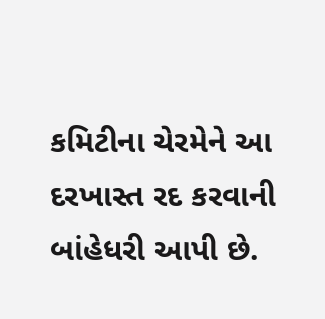કમિટીના ચેરમેને આ દરખાસ્ત રદ કરવાની બાંહેધરી આપી છે.